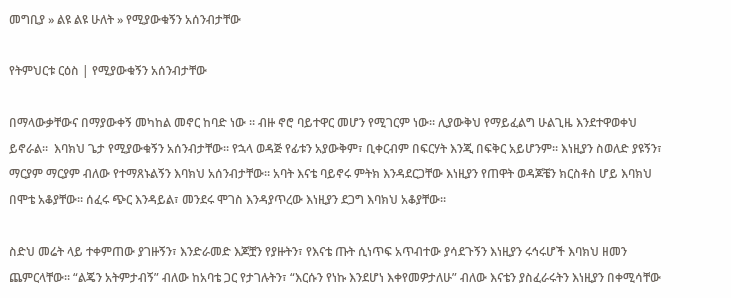መግቢያ » ልዩ ልዩ ሁለት » የሚያውቁኝን አሰንብታቸው

የትምህርቱ ርዕስ | የሚያውቁኝን አሰንብታቸው

በማላውቃቸውና በማያውቀኝ መካከል መኖር ከባድ ነው ። ብዙ ኖሮ ባይተዋር መሆን የሚገርም ነው። ሊያውቅህ የማይፈልግ ሁልጊዜ እንደተዋወቀህ ይኖራል።  እባክህ ጌታ የሚያውቁኝን አሰንብታቸው። የኋላ ወዳጅ የፊቱን አያውቅም፣ ቢቀርብም በፍርሃት እንጂ በፍቅር አይሆንም። እነዚያን ስወለድ ያዩኝን፣ ማርያም ማርያም ብለው የተማጸኑልኝን እባክህ አሰንብታቸው። አባት እናቴ ባይኖሩ ምትክ እንዳደርጋቸው እነዚያን የጠዋት ወዳጆቼን ክርስቶስ ሆይ እባክህ በሞቴ አቆያቸው። ሰፈሩ ጭር እንዳይል፣ መንደሩ ሞገስ እንዳያጥረው እነዚያን ደጋግ እባክህ አቆያቸው።

ስድህ መሬት ላይ ተቀምጠው ያገዙኝን፣ እንድራመድ እጆቿን የያዙትን፣ የእናቴ ጡት ሲነጥፍ አጥብተው ያሳደጉኝን እነዚያን ሩኅሩሆች እባክህ ዘመን ጨምርላቸው። “ልጄን አትምታብኝ” ብለው ከአባቴ ጋር የታገሉትን፣ “እርሱን የነኩ እንደሆነ እቀየመዎታለሁ” ብለው እናቴን ያስፈራሩትን እነዚያን በቀሚሳቸው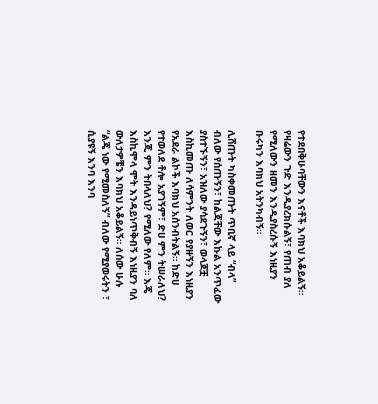የተደበቅሁባቸውን እናቶች እባክህ አቆይልኝ። የዛሬውን ጉድ እንዲያረክሱልኝ፣ የጠብ ያለ የሚለውን ዘመን እንዲያስረሱኝ እነዚያን ቡሩካን እባክህ አትንካብኝ።

ሊሸጡት ካስቀመጡት ጥቢኛ ላይ “ብላ” ብለው የሰጡኝን፣ ከልጃቸው እኩል አንጥፈው ያስተኙኝን፣ አዝለው ያሳደጉኝን፣ ወላጆቿ እስኪመጡ ለሳምንት ለወር የያዙኝን እነዚያን የአደራ ልኮች እባክህ አሰንብትልኝ። ከድሀ የተወለደ ቶሎ አያገኝም፣ ድሀ ምን ትሠራለህ? እንጂ ምን ትበላለህ? የሚለው የለም። እጄ እስኪሞላ ሞት እንዳይነጥቅብኝ እነዚያን ባለ ውለታዎቼን እባክህ አቆይልኝ። ለሰው ሁሉ “ልጄ ነው የሚመስለኝ” ብለው የሚያወሩትን ፣ ሲያዩኝ እንባ እንባ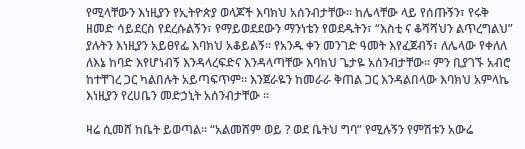የሚላቸውን እነዚያን የኢትዮጵያ ወላጆች እባክህ አሰንብታቸው። ከሌላቸው ላይ የሰጡኝን፣ የሩቅ ዘመድ ሳይደርስ የደረሱልኝን፣ የማይወደደውን ማንነቴን የወደዱትን፣ “እስቲ ና ቆሻሻህን ልጥረግልህ” ያሉትን እነዚያን አይፀየፌ እባክህ አቆይልኝ። የአንዱ ቀን መንገድ ዓመት እየፈጀብኝ፣ ለሌላው የቀለለ ለእኔ ከባድ እየሆነብኝ እንዳላረፍድና እንዳላጣቸው እባክህ ጌታዬ አሰንብታቸው። ምን ቢያገኙ አብሮ ከተቸገረ ጋር ካልበሉት አይጣፍጥም። እንጀራዬን ከመራራ ቅጠል ጋር እንዳልበላው እባክህ አምላኬ እነዚያን የረሀቤን መድኃኒት አሰንብታቸው ።

ዛሬ ሲመሸ ከቤት ይወጣል። “አልመሸም ወይ ? ወደ ቤትህ ግባ” የሚሉኝን የምሽቱን አውሬ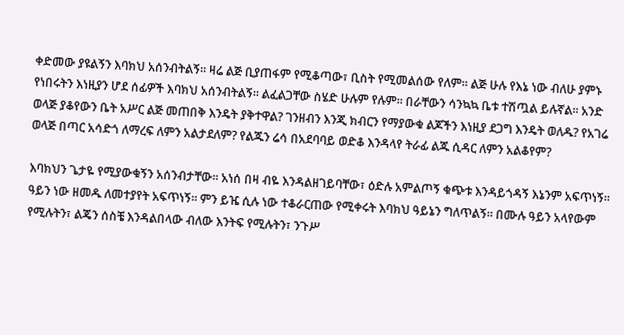ቀድመው ያዩልኝን እባክህ አሰንብትልኝ። ዛሬ ልጅ ቢያጠፋም የሚቆጣው፣ ቢስት የሚመልሰው የለም። ልጅ ሁሉ የእኔ ነው ብለሁ ያምኑ የነበሩትን እነዚያን ሆደ ሰፊዎች እባክህ አሰንብትልኝ። ልፈልጋቸው ስሄድ ሁሉም የሉም። በራቸውን ሳንኳኳ ቤቱ ተሽጧል ይሉኛል። አንድ ወላጅ ያቆየውን ቤት አሥር ልጅ መጠበቅ እንዴት ያቅተዋል? ገንዘብን እንጂ ክብርን የማያውቁ ልጆችን እነዚያ ደጋግ እንዴት ወለዱ? የአገሬ ወላጅ በጣር አሳድጎ ለማረፍ ለምን አልታደለም? የልጁን ሬሳ በአደባባይ ወድቆ እንዳላየ ትራፊ ልጁ ሲዳር ለምን አልቆየም?

እባክህን ጌታዬ የሚያውቁኝን አሰንብታቸው። አነሰ በዛ ብዬ እንዳልዘገይባቸው፣ ዕድሉ አምልጦኝ ቁጭቱ እንዳይጎዳኝ እኔንም አፍጥነኝ። ዓይን ነው ዘመዱ ለመተያየት አፍጥነኝ። ምን ይዤ ሲሉ ነው ተቆራርጠው የሚቀሩት እባክህ ዓይኔን ግለጥልኝ። በሙሉ ዓይን አላየውም የሚሉትን፣ ልጄን ሰስቼ እንዳልበላው ብለው እንትፍ የሚሉትን፣ ንጉሥ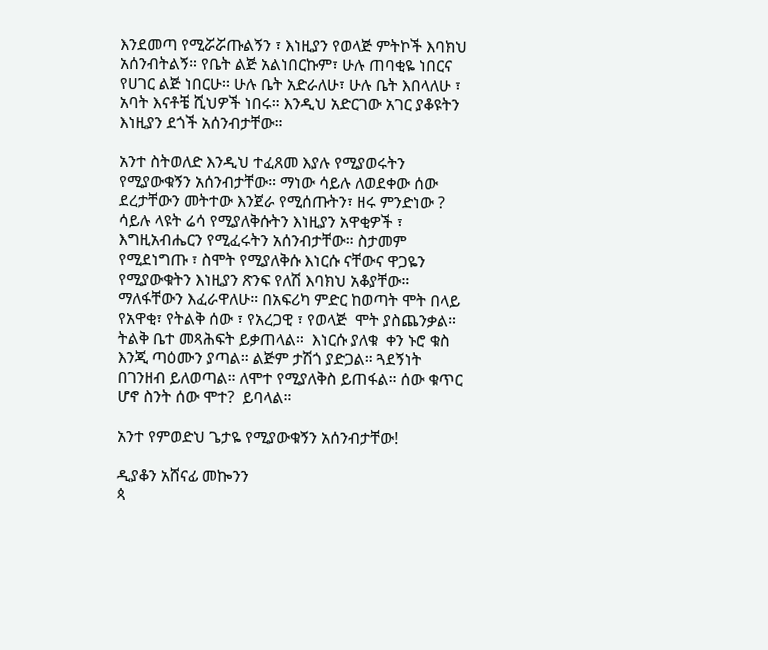እንደመጣ የሚሯሯጡልኝን ፣ እነዚያን የወላጅ ምትኮች እባክህ አሰንብትልኝ። የቤት ልጅ አልነበርኩም፣ ሁሉ ጠባቂዬ ነበርና የሀገር ልጅ ነበርሁ፡፡ ሁሉ ቤት አድራለሁ፣ ሁሉ ቤት እበላለሁ ፣ አባት እናቶቼ ሺህዎች ነበሩ። እንዲህ አድርገው አገር ያቆዩትን እነዚያን ደጎች አሰንብታቸው።

አንተ ስትወለድ እንዲህ ተፈጸመ እያሉ የሚያወሩትን የሚያውቁኝን አሰንብታቸው። ማነው ሳይሉ ለወደቀው ሰው ደረታቸውን መትተው እንጀራ የሚሰጡትን፣ ዘሩ ምንድነው ? ሳይሉ ላዩት ሬሳ የሚያለቅሱትን እነዚያን አዋቂዎች ፣ እግዚአብሔርን የሚፈሩትን አሰንብታቸው። ስታመም የሚደነግጡ ፣ ስሞት የሚያለቅሱ እነርሱ ናቸውና ዋጋዬን የሚያውቁትን እነዚያን ጽንፍ የለሽ እባክህ አቆያቸው። ማለፋቸውን እፈራዋለሁ። በአፍሪካ ምድር ከወጣት ሞት በላይ የአዋቂ፣ የትልቅ ሰው ፣ የአረጋዊ ፣ የወላጅ  ሞት ያስጨንቃል። ትልቅ ቤተ መጻሕፍት ይቃጠላል።  እነርሱ ያለቁ  ቀን ኑሮ ቁስ እንጂ ጣዕሙን ያጣል። ልጅም ታሽጎ ያድጋል። ጓደኝነት በገንዘብ ይለወጣል። ለሞተ የሚያለቅስ ይጠፋል። ሰው ቁጥር ሆኖ ስንት ሰው ሞተ?  ይባላል።

አንተ የምወድህ ጌታዬ የሚያውቁኝን አሰንብታቸው!

ዲያቆን አሸናፊ መኰንን
ጳ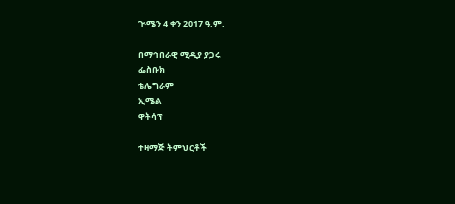ጒሜን 4 ቀን 2017 ዓ.ም.

በማኅበራዊ ሚዲያ ያጋሩ
ፌስቡክ
ቴሌግራም
ኢሜል
ዋትሳፕ

ተዛማጅ ትምህርቶች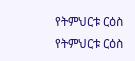የትምህርቱ ርዕስ
የትምህርቱ ርዕስ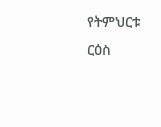የትምህርቱ ርዕስ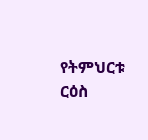የትምህርቱ ርዕስ